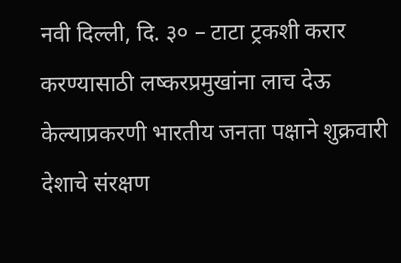नवी दिल्ली, दि. ३० – टाटा ट्रकशी करार करण्यासाठी लष्करप्रमुखांना लाच देऊ केल्याप्रकरणी भारतीय जनता पक्षाने शुक्रवारी देशाचे संरक्षण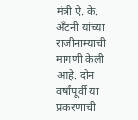मंत्री ऐ. के. अँटनी यांच्या राजीनाम्याची मागणी केली आहे. दोन वर्षांपूर्वी या प्रकरणाची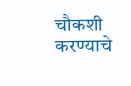चौकशी करण्याचे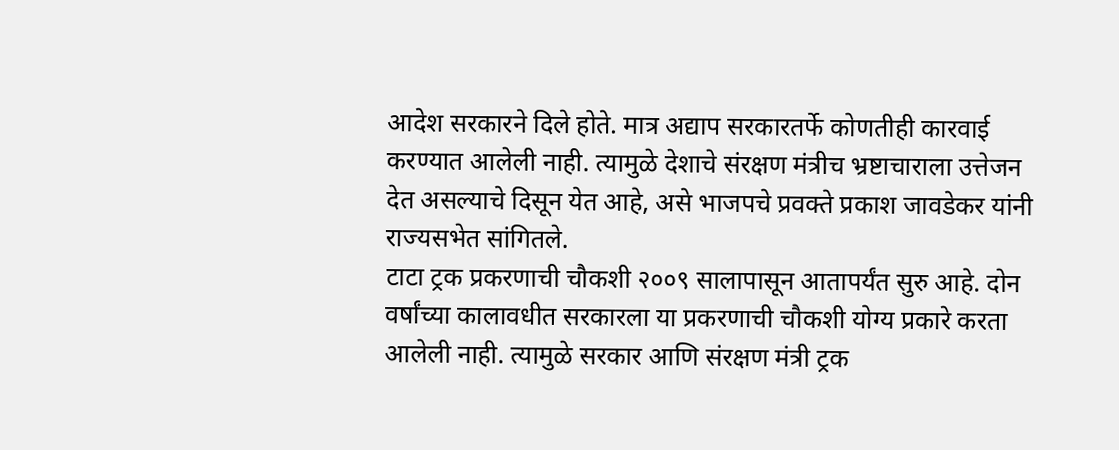आदेश सरकारने दिले होते. मात्र अद्याप सरकारतर्फे कोणतीही कारवाई करण्यात आलेली नाही. त्यामुळे देशाचे संरक्षण मंत्रीच भ्रष्टाचाराला उत्तेजन देत असल्याचे दिसून येत आहे, असे भाजपचे प्रवक्ते प्रकाश जावडेकर यांनी राज्यसभेत सांगितले.
टाटा ट्रक प्रकरणाची चौकशी २००९ सालापासून आतापर्यंत सुरु आहे. दोन वर्षांच्या कालावधीत सरकारला या प्रकरणाची चौकशी योग्य प्रकारे करता आलेली नाही. त्यामुळे सरकार आणि संरक्षण मंत्री ट्रक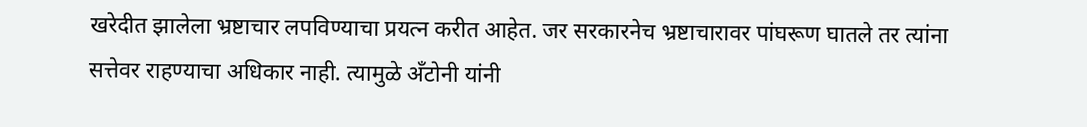खरेदीत झालेला भ्रष्टाचार लपविण्याचा प्रयत्न करीत आहेत. जर सरकारनेच भ्रष्टाचारावर पांघरूण घातले तर त्यांना सत्तेवर राहण्याचा अधिकार नाही. त्यामुळे अँटोनी यांनी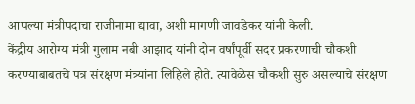आपल्या मंत्रीपदाचा राजीनामा द्यावा, अशी मागणी जावडेकर यांनी केली.
केंद्रीय आरोग्य मंत्री गुलाम नबी आझाद यांनी दोन वर्षांपूर्वी सदर प्रकरणाची चौकशी करण्याबाबतचे पत्र संरक्षण मंत्र्यांना लिहिले होते. त्यावेळेस चौकशी सुरु असल्याचे संरक्षण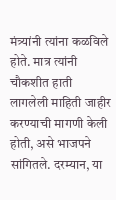मंत्र्यांनी त्यांना कळविले होते. मात्र त्यांनी चौकशीत हाती लागलेली माहिती जाहीर करण्याची मागणी केली होती, असे भाजपने सांगितले. दरम्यान, या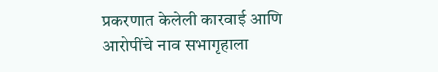प्रकरणात केलेली कारवाई आणि आरोपींचे नाव सभागृहाला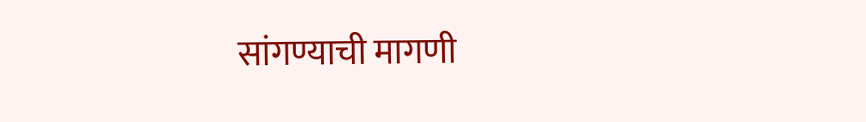सांगण्याची मागणी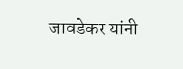जावडेकर यांनी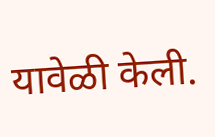यावेळी केली.